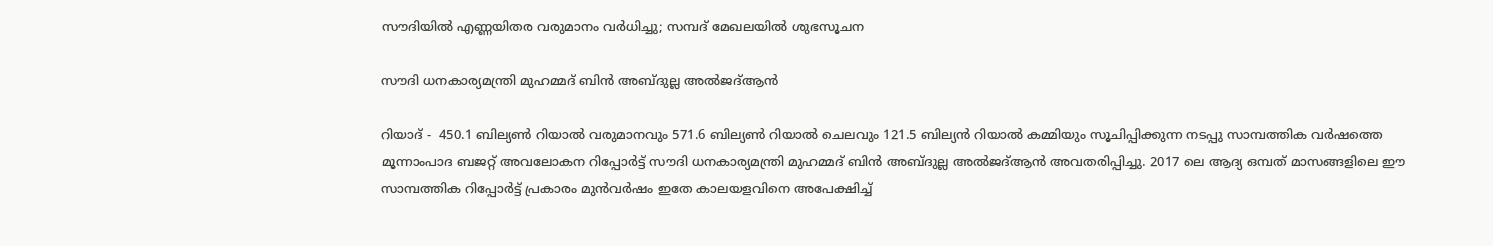സൗദിയിൽ എണ്ണയിതര വരുമാനം വർധിച്ചു; സമ്പദ് മേഖലയിൽ ശുഭസൂചന

സൗദി ധനകാര്യമന്ത്രി മുഹമ്മദ് ബിൻ അബ്ദുല്ല അൽജദ്ആൻ

റിയാദ് -  450.1 ബില്യൺ റിയാൽ വരുമാനവും 571.6 ബില്യൺ റിയാൽ ചെലവും 121.5 ബില്യൻ റിയാൽ കമ്മിയും സൂചിപ്പിക്കുന്ന നടപ്പു സാമ്പത്തിക വർഷത്തെ മൂന്നാംപാദ ബജറ്റ് അവലോകന റിപ്പോർട്ട് സൗദി ധനകാര്യമന്ത്രി മുഹമ്മദ് ബിൻ അബ്ദുല്ല അൽജദ്ആൻ അവതരിപ്പിച്ചു. 2017 ലെ ആദ്യ ഒമ്പത് മാസങ്ങളിലെ ഈ സാമ്പത്തിക റിപ്പോർട്ട് പ്രകാരം മുൻവർഷം ഇതേ കാലയളവിനെ അപേക്ഷിച്ച്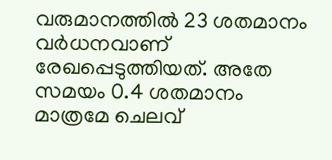വരുമാനത്തിൽ 23 ശതമാനം വർധനവാണ് രേഖപ്പെടുത്തിയത്. അതേ സമയം 0.4 ശതമാനം മാത്രമേ ചെലവ്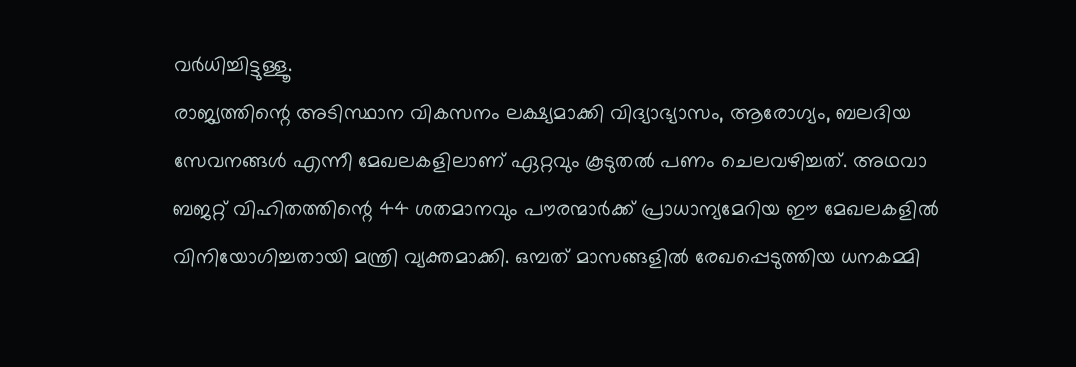വർധിച്ചിട്ടുള്ളൂ.
രാജ്യത്തിന്റെ അടിസ്ഥാന വികസനം ലക്ഷ്യമാക്കി വിദ്യാഭ്യാസം, ആരോഗ്യം, ബലദിയ സേവനങ്ങൾ എന്നീ മേഖലകളിലാണ് ഏറ്റവും കൂടുതൽ പണം ചെലവഴിച്ചത്. അഥവാ ബജറ്റ് വിഹിതത്തിന്റെ 44 ശതമാനവും പൗരന്മാർക്ക് പ്രാധാന്യമേറിയ ഈ മേഖലകളിൽ വിനിയോഗിച്ചതായി മന്ത്രി വ്യക്തമാക്കി. ഒമ്പത് മാസങ്ങളിൽ രേഖപ്പെടുത്തിയ ധനകമ്മി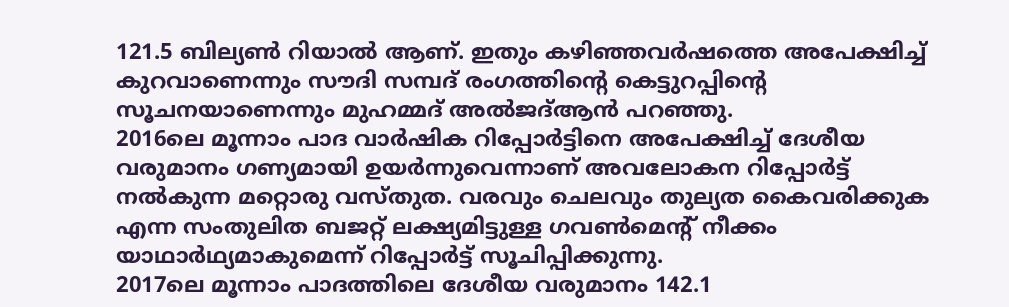121.5 ബില്യൺ റിയാൽ ആണ്. ഇതും കഴിഞ്ഞവർഷത്തെ അപേക്ഷിച്ച് കുറവാണെന്നും സൗദി സമ്പദ് രംഗത്തിന്റെ കെട്ടുറപ്പിന്റെ സൂചനയാണെന്നും മുഹമ്മദ് അൽജദ്ആൻ പറഞ്ഞു.
2016ലെ മൂന്നാം പാദ വാർഷിക റിപ്പോർട്ടിനെ അപേക്ഷിച്ച് ദേശീയ വരുമാനം ഗണ്യമായി ഉയർന്നുവെന്നാണ് അവലോകന റിപ്പോർട്ട് നൽകുന്ന മറ്റൊരു വസ്തുത. വരവും ചെലവും തുല്യത കൈവരിക്കുക എന്ന സംതുലിത ബജറ്റ് ലക്ഷ്യമിട്ടുള്ള ഗവൺമെന്റ് നീക്കം യാഥാർഥ്യമാകുമെന്ന് റിപ്പോർട്ട് സൂചിപ്പിക്കുന്നു.
2017ലെ മൂന്നാം പാദത്തിലെ ദേശീയ വരുമാനം 142.1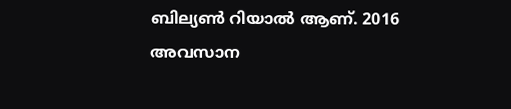ബില്യൺ റിയാൽ ആണ്. 2016 അവസാന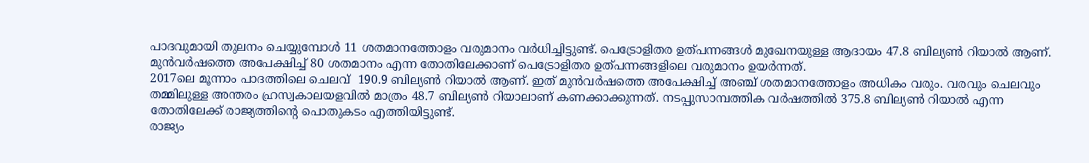പാദവുമായി തുലനം ചെയ്യുമ്പോൾ 11 ശതമാനത്തോളം വരുമാനം വർധിച്ചിട്ടുണ്ട്. പെട്രോളിതര ഉത്പന്നങ്ങൾ മുഖേനയുള്ള ആദായം 47.8 ബില്യൺ റിയാൽ ആണ്. മുൻവർഷത്തെ അപേക്ഷിച്ച് 80 ശതമാനം എന്ന തോതിലേക്കാണ് പെട്രോളിതര ഉത്പന്നങ്ങളിലെ വരുമാനം ഉയർന്നത്.
2017ലെ മൂന്നാം പാദത്തിലെ ചെലവ്  190.9 ബില്യൺ റിയാൽ ആണ്. ഇത് മുൻവർഷത്തെ അപേക്ഷിച്ച് അഞ്ച് ശതമാനത്തോളം അധികം വരും. വരവും ചെലവും തമ്മിലുള്ള അന്തരം ഹ്രസ്വകാലയളവിൽ മാത്രം 48.7 ബില്യൺ റിയാലാണ് കണക്കാക്കുന്നത്. നടപ്പുസാമ്പത്തിക വർഷത്തിൽ 375.8 ബില്യൺ റിയാൽ എന്ന തോതിലേക്ക് രാജ്യത്തിന്റെ പൊതുകടം എത്തിയിട്ടുണ്ട്.
രാജ്യം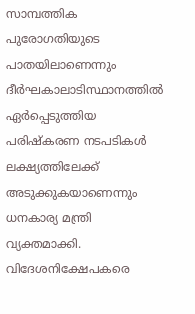സാമ്പത്തിക പുരോഗതിയുടെ പാതയിലാണെന്നും ദീർഘകാലാടിസ്ഥാനത്തിൽ ഏർപ്പെടുത്തിയ പരിഷ്‌കരണ നടപടികൾ ലക്ഷ്യത്തിലേക്ക് അടുക്കുകയാണെന്നും ധനകാര്യ മന്ത്രി വ്യക്തമാക്കി. വിദേശനിക്ഷേപകരെ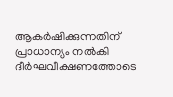ആകർഷിക്കുന്നതിന് പ്രാധാന്യം നൽകി ദീർഘവീക്ഷണത്തോടെ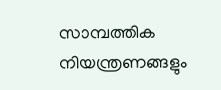സാമ്പത്തിക നിയന്ത്രണങ്ങളും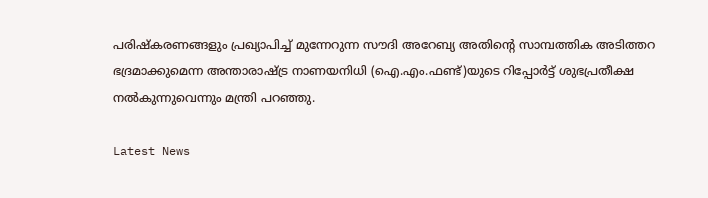പരിഷ്‌കരണങ്ങളും പ്രഖ്യാപിച്ച് മുന്നേറുന്ന സൗദി അറേബ്യ അതിന്റെ സാമ്പത്തിക അടിത്തറ ഭദ്രമാക്കുമെന്ന അന്താരാഷ്ട്ര നാണയനിധി (ഐ.എം.ഫണ്ട്)യുടെ റിപ്പോർട്ട് ശുഭപ്രതീക്ഷ നൽകുന്നുവെന്നും മന്ത്രി പറഞ്ഞു.

Latest News